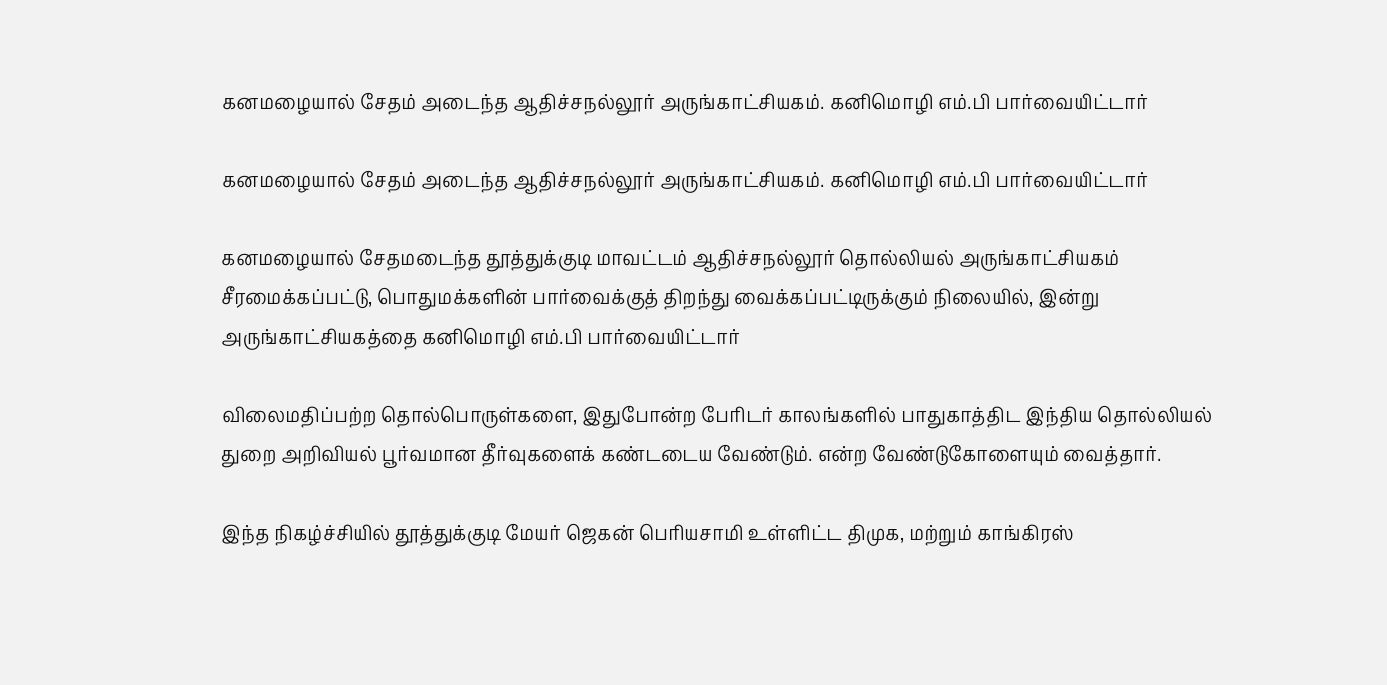கனமழையால் சேதம் அடைந்த ஆதிச்சநல்லூர் அருங்காட்சியகம். கனிமொழி எம்.பி பார்வையிட்டார்

கனமழையால் சேதம் அடைந்த ஆதிச்சநல்லூர் அருங்காட்சியகம். கனிமொழி எம்.பி பார்வையிட்டார்

கனமழையால் சேதமடைந்த தூத்துக்குடி மாவட்டம் ஆதிச்சநல்லூர் தொல்லியல் அருங்காட்சியகம் சீரமைக்கப்பட்டு, பொதுமக்களின் பார்வைக்குத் திறந்து வைக்கப்பட்டிருக்கும் நிலையில், இன்று அருங்காட்சியகத்தை கனிமொழி எம்.பி பார்வையிட்டார்

விலைமதிப்பற்ற தொல்பொருள்களை, இதுபோன்ற பேரிடர் காலங்களில் பாதுகாத்திட இந்திய தொல்லியல் துறை அறிவியல் பூர்வமான தீர்வுகளைக் கண்டடைய வேண்டும். என்ற வேண்டுகோளையும் வைத்தார்.

இந்த நிகழ்ச்சியில் தூத்துக்குடி மேயர் ஜெகன் பெரியசாமி உள்ளிட்ட திமுக, மற்றும் காங்கிரஸ்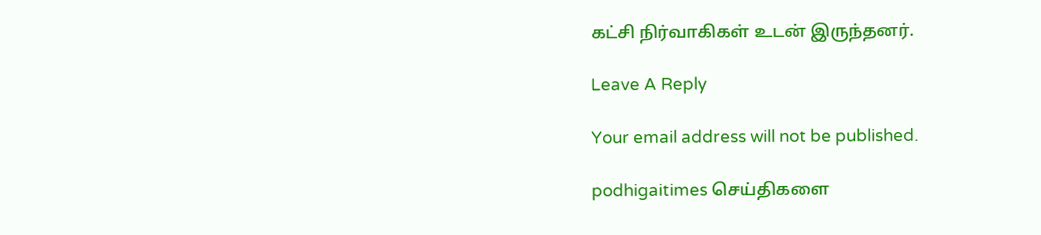கட்சி நிர்வாகிகள் உடன் இருந்தனர்.

Leave A Reply

Your email address will not be published.

podhigaitimes செய்திகளை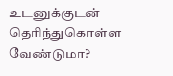உடனுக்குடன் தெரிந்துகொள்ள வேண்டுமா?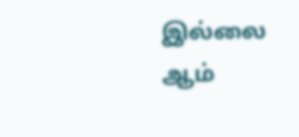இல்லை ஆம்